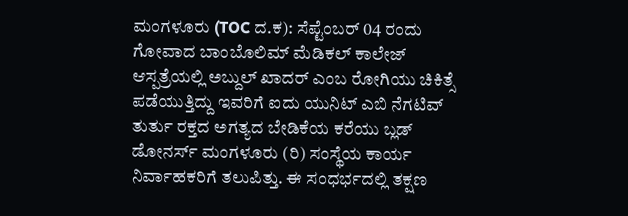ಮಂಗಳೂರು (TOC ದ.ಕ): ಸೆಪ್ಟೆಂಬರ್ 04 ರಂದು ಗೋವಾದ ಬಾಂಬೊಲಿಮ್ ಮೆಡಿಕಲ್ ಕಾಲೇಜ್ ಆಸ್ಪತ್ರೆಯಲ್ಲಿ ಅಬ್ದುಲ್ ಖಾದರ್ ಎಂಬ ರೋಗಿಯು ಚಿಕಿತ್ಸೆ ಪಡೆಯುತ್ತಿದ್ದು ಇವರಿಗೆ ಐದು ಯುನಿಟ್ ಎಬಿ ನೆಗಟಿವ್ ತುರ್ತು ರಕ್ತದ ಅಗತ್ಯದ ಬೇಡಿಕೆಯ ಕರೆಯು ಬ್ಲಡ್ ಡೋನರ್ಸ್ ಮಂಗಳೂರು (ರಿ) ಸಂಸ್ಥೆಯ ಕಾರ್ಯ ನಿರ್ವಾಹಕರಿಗೆ ತಲುಪಿತ್ತು. ಈ ಸಂಧರ್ಭದಲ್ಲಿ ತಕ್ಷಣ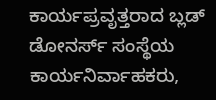ಕಾರ್ಯಪ್ರವೃತ್ತರಾದ ಬ್ಲಡ್ ಡೋನರ್ಸ್ ಸಂಸ್ಥೆಯ ಕಾರ್ಯನಿರ್ವಾಹಕರು,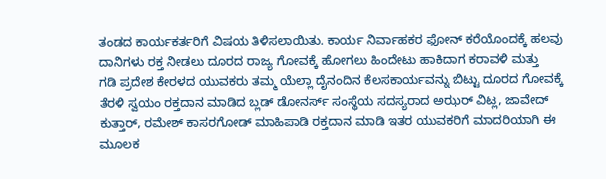ತಂಡದ ಕಾರ್ಯಕರ್ತರಿಗೆ ವಿಷಯ ತಿಳಿಸಲಾಯಿತು. ಕಾರ್ಯ ನಿರ್ವಾಹಕರ ಫೋನ್ ಕರೆಯೊಂದಕ್ಕೆ ಹಲವು ದಾನಿಗಳು ರಕ್ತ ನೀಡಲು ದೂರದ ರಾಜ್ಯ ಗೋವಕ್ಕೆ ಹೋಗಲು ಹಿಂದೇಟು ಹಾಕಿದಾಗ ಕರಾವಳಿ ಮತ್ತು
ಗಡಿ ಪ್ರದೇಶ ಕೇರಳದ ಯುವಕರು ತಮ್ಮ ಯೆಲ್ಲಾ ದೈನಂದಿನ ಕೆಲಸಕಾರ್ಯವನ್ನು ಬಿಟ್ಟು ದೂರದ ಗೋವಕ್ಕೆ ತೆರಳಿ ಸ್ವಯಂ ರಕ್ತದಾನ ಮಾಡಿದ ಬ್ಲಡ್ ಡೋನರ್ಸ್ ಸಂಸ್ಥೆಯ ಸದಸ್ಯರಾದ ಅಝರ್ ವಿಟ್ಲ, ಜಾವೇದ್ ಕುತ್ತಾರ್, ರಮೇಶ್ ಕಾಸರಗೋಡ್ ಮಾಹಿಪಾಡಿ ರಕ್ತದಾನ ಮಾಡಿ ಇತರ ಯುವಕರಿಗೆ ಮಾದರಿಯಾಗಿ ಈ ಮೂಲಕ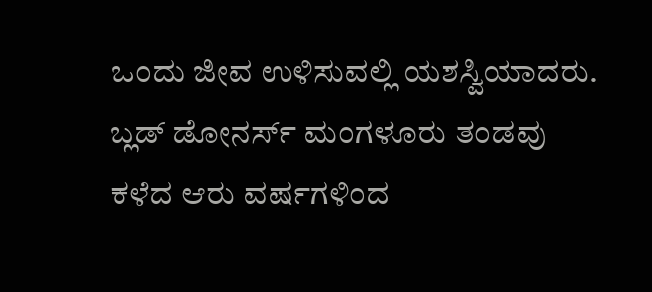ಒಂದು ಜೀವ ಉಳಿಸುವಲ್ಲಿ ಯಶಸ್ವಿಯಾದರು. ಬ್ಲಡ್ ಡೋನರ್ಸ್ ಮಂಗಳೂರು ತಂಡವು ಕಳೆದ ಆರು ವರ್ಷಗಳಿಂದ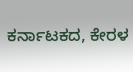ಕರ್ನಾಟಕದ, ಕೇರಳ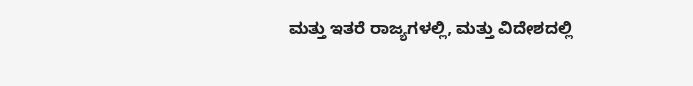ಮತ್ತು ಇತರೆ ರಾಜ್ಯಗಳಲ್ಲಿ, ಮತ್ತು ವಿದೇಶದಲ್ಲಿ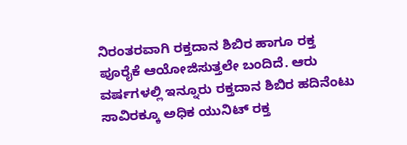ನಿರಂತರವಾಗಿ ರಕ್ತದಾನ ಶಿಬಿರ ಹಾಗೂ ರಕ್ತ ಪೂರೈಕೆ ಆಯೋಜಿಸುತ್ತಲೇ ಬಂದಿದೆ. ಆರು ವರ್ಷಗಳಲ್ಲಿ ಇನ್ನೂರು ರಕ್ತದಾನ ಶಿಬಿರ ಹದಿನೆಂಟು ಸಾವಿರಕ್ಕೂ ಅಧಿಕ ಯುನಿಟ್ ರಕ್ತ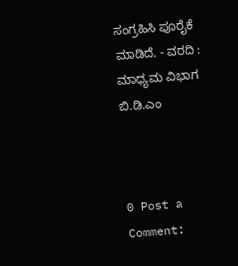ಸಂಗ್ರಹಿಸಿ ಪೂರೈಕೆ ಮಾಡಿದೆ. - ವರದಿ : ಮಾಧ್ಯಮ ವಿಭಾಗ ಬಿ.ಡಿ.ಎಂ



0 Post a Comment: